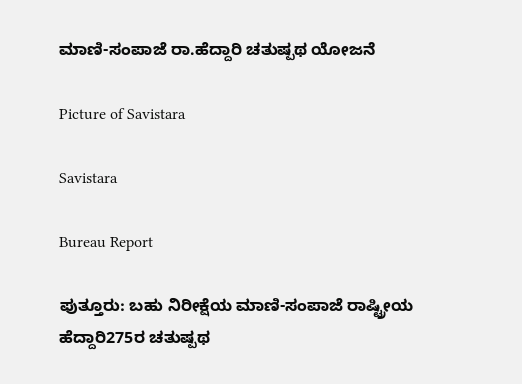ಮಾಣಿ-ಸಂಪಾಜೆ ರಾ.ಹೆದ್ದಾರಿ ಚತುಷ್ಪಥ ಯೋಜನೆ

Picture of Savistara

Savistara

Bureau Report

ಪುತ್ತೂರು: ಬಹು ನಿರೀಕ್ಷೆಯ ಮಾಣಿ-ಸಂಪಾಜೆ ರಾಷ್ಟ್ರೀಯ ಹೆದ್ದಾರಿ275ರ ಚತುಷ್ಪಥ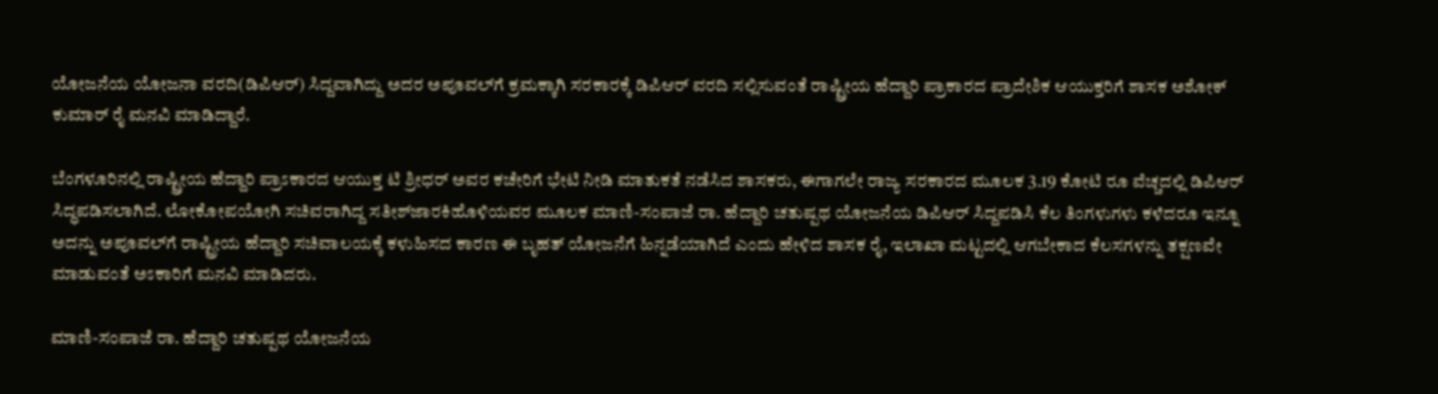ಯೋಜನೆಯ ಯೋಜನಾ ವರದಿ(ಡಿಪಿಆರ್) ಸಿದ್ದವಾಗಿದ್ದು ಅದರ ಅಪೂವಲ್‌ಗೆ ಕ್ರಮಕ್ಕಾಗಿ ಸರಕಾರಕ್ಕೆ ಡಿಪಿಆ‌ರ್ ವರದಿ ಸಲ್ಲಿಸುವಂತೆ ರಾಷ್ಟ್ರೀಯ ಹೆದ್ದಾರಿ ಪ್ರಾಕಾರದ ಪ್ರಾದೇಶಿಕ ಆಯುಕ್ತರಿಗೆ ಶಾಸಕ ಅಶೋಕ್ ಕುಮಾರ್ ರೈ ಮನವಿ ಮಾಡಿದ್ದಾರೆ.

ಬೆಂಗಳೂರಿನಲ್ಲಿ ರಾಷ್ಟ್ರೀಯ ಹೆದ್ದಾರಿ ಪ್ರಾಽಕಾರದ ಆಯುಕ್ತ ಟಿ ಶ್ರೀಧ‌ರ್ ಅವರ ಕಚೇರಿಗೆ ಭೇಟಿ ನೀಡಿ ಮಾತುಕತೆ ನಡೆಸಿದ ಶಾಸಕರು, ಈಗಾಗಲೇ ರಾಜ್ಯ ಸರಕಾರದ ಮೂಲಕ 3.19 ಕೋಟಿ ರೂ ವೆಚ್ಚದಲ್ಲಿ ಡಿಪಿಆರ್ ಸಿದ್ಧಪಡಿಸಲಾಗಿದೆ. ಲೋಕೋಪಯೋಗಿ ಸಚಿವರಾಗಿದ್ದ ಸತೀಶ್‌ಜಾರಕಿಹೊಳಿಯವರ ಮೂಲಕ ಮಾಣಿ-ಸಂಪಾಜೆ ರಾ. ಹೆದ್ದಾರಿ ಚತುಷ್ಪಥ ಯೋಜನೆಯ ಡಿಪಿಆರ್ ಸಿದ್ದಪಡಿಸಿ ಕೆಲ ತಿಂಗಳುಗಳು ಕಳೆದರೂ ಇನ್ನೂ ಅದನ್ನು ಅಪೂವಲ್‌ಗೆ ರಾಷ್ಟ್ರೀಯ ಹೆದ್ದಾರಿ ಸಚಿವಾಲಯಕ್ಕೆ ಕಳುಹಿಸದ ಕಾರಣ ಈ ಬೃಹತ್ ಯೋಜನೆಗೆ ಹಿನ್ನಡೆಯಾಗಿದೆ ಎಂದು ಹೇಳಿದ ಶಾಸಕ ರೈ, ಇಲಾಖಾ ಮಟ್ಟದಲ್ಲಿ ಆಗಬೇಕಾದ ಕೆಲಸಗಳನ್ನು ತಕ್ಷಣವೇ ಮಾಡುವಂತೆ ಅಽಕಾರಿಗೆ ಮನವಿ ಮಾಡಿದರು.

ಮಾಣಿ-ಸಂಪಾಜೆ ರಾ. ಹೆದ್ದಾರಿ ಚತುಷ್ಪಥ ಯೋಜನೆಯ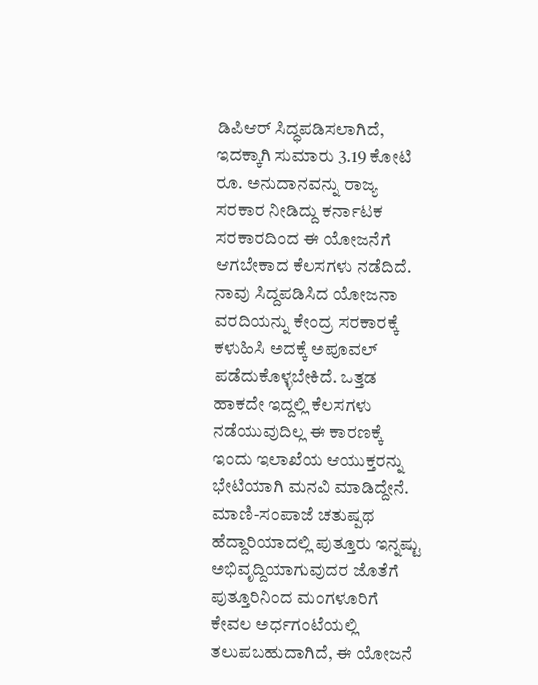ಡಿಪಿಆ‌ರ್ ಸಿದ್ಧಪಡಿಸಲಾಗಿದೆ, ಇದಕ್ಕಾಗಿ ಸುಮಾರು 3.19 ಕೋಟಿ ರೂ. ಅನುದಾನವನ್ನು ರಾಜ್ಯ ಸರಕಾರ ನೀಡಿದ್ದು ಕರ್ನಾಟಕ ಸರಕಾರದಿಂದ ಈ ಯೋಜನೆಗೆ ಆಗಬೇಕಾದ ಕೆಲಸಗಳು ನಡೆದಿದೆ. ನಾವು ಸಿದ್ದಪಡಿಸಿದ ಯೋಜನಾ ವರದಿಯನ್ನು ಕೇಂದ್ರ ಸರಕಾರಕ್ಕೆ ಕಳುಹಿಸಿ ಅದಕ್ಕೆ ಅಪೂವಲ್ ಪಡೆದುಕೊಳ್ಳಬೇಕಿದೆ. ಒತ್ತಡ ಹಾಕದೇ ಇದ್ದಲ್ಲಿ ಕೆಲಸಗಳು ನಡೆಯುವುದಿಲ್ಲ ಈ ಕಾರಣಕ್ಕೆ ಇಂದು ಇಲಾಖೆಯ ಆಯುಕ್ತರನ್ನು ಭೇಟಿಯಾಗಿ ಮನವಿ ಮಾಡಿದ್ದೇನೆ. ಮಾಣಿ-ಸಂಪಾಜೆ ಚತುಷ್ಪಥ ಹೆದ್ದಾರಿಯಾದಲ್ಲಿ ಪುತ್ತೂರು ಇನ್ನಷ್ಟು ಅಭಿವೃದ್ದಿಯಾಗುವುದರ ಜೊತೆಗೆ ಪುತ್ತೂರಿನಿಂದ ಮಂಗಳೂರಿಗೆ ಕೇವಲ ಅರ್ಧಗಂಟೆಯಲ್ಲಿ ತಲುಪಬಹುದಾಗಿದೆ, ಈ ಯೋಜನೆ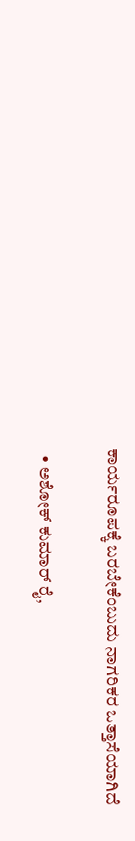ಕಾರ್ಯರೂಪಕ್ಕೆ ಬರಬೇಕೆಂಬುದು ನಾಗರಿಕರ ಒತ್ತಾಸೆಯಾಗಿದೆ

  • ಅಶೋಕ್ ಕುಮಾರ್ ರೈ,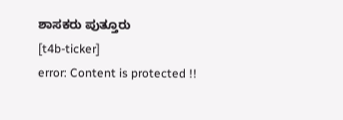ಶಾಸಕರು ಪುತ್ತೂರು
[t4b-ticker]
error: Content is protected !!